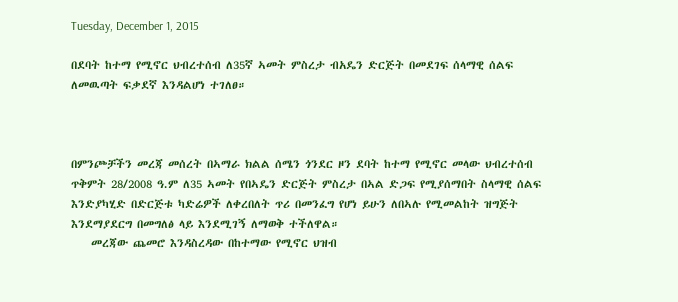Tuesday, December 1, 2015

በደባት ከተማ የሚኖር ህብረተሰብ ለ35ኛ ኣመት ምስረታ ብአዴን ድርጅት በመደገፍ ሰላማዊ ሰልፍ ለመዉጣት ፍቃደኛ እንዳልሆነ ተገለፀ።



በምንጮቻችን መረጃ መሰረት በኣማራ ክልል ሰሜን ጎንደር ዞን ደባት ከተማ የሚኖር መላው ህብረተሰብ ጥቅምት 28/2008 ዓ.ም ለ35 ኣመት የበኣዴን ድርጅት ምስረታ በኣል ድጋፍ የሚያሰማበት ስላማዊ ሰልፍ እንድያካሂድ በድርጅቱ ካድሬዎች ለቀረበለት ጥሪ በመንፈግ የሆነ ይሁን ለበኣሉ የሚመልከት ዝግጅት እንደማያደርግ በመግለፅ ላይ እንደሚገኝ ለማወቅ ተችለዋል።
    መረጃው ጨመሮ እንዳስረዳው በከተማው የሚኖር ህዝብ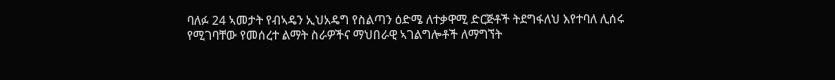ባለፉ 24 ኣመታት የብኣዴን ኢህአዴግ የስልጣን ዕድሜ ለተቃዋሚ ድርጅቶች ትደግፋለህ እየተባለ ሊሰሩ የሚገባቸው የመሰረተ ልማት ስራዎችና ማህበራዊ ኣገልግሎቶች ለማግኘት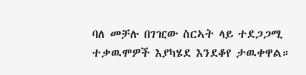ባለ መቻሉ በገዢው ስርኣት ላይ ተደጋጋሚ ተቃዉሞዎች እያካሄደ እንደቆየ ታዉቀዋል።